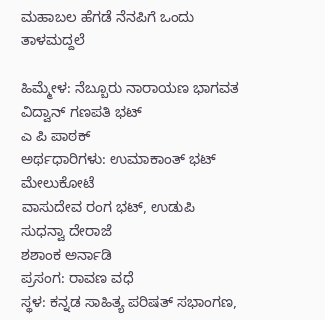ಮಹಾಬಲ ಹೆಗಡೆ ನೆನಪಿಗೆ ಒಂದು ತಾಳಮದ್ದಲೆ

ಹಿಮ್ಮೇಳ: ನೆಬ್ಬೂರು ನಾರಾಯಣ ಭಾಗವತ
ವಿದ್ವಾನ್ ಗಣಪತಿ ಭಟ್
ಎ ಪಿ ಪಾಠಕ್
ಅರ್ಥಧಾರಿಗಳು: ಉಮಾಕಾಂತ್ ಭಟ್ ಮೇಲುಕೋಟೆ
ವಾಸುದೇವ ರಂಗ ಭಟ್, ಉಡುಪಿ
ಸುಧನ್ವಾ ದೇರಾಜೆ
ಶಶಾಂಕ ಅರ್ನಾಡಿ
ಪ್ರಸಂಗ: ರಾವಣ ವಧೆ
ಸ್ಥಳ: ಕನ್ನಡ ಸಾಹಿತ್ಯ ಪರಿಷತ್ ಸಭಾಂಗಣ,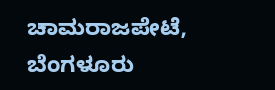ಚಾಮರಾಜಪೇಟೆ, ಬೆಂಗಳೂರು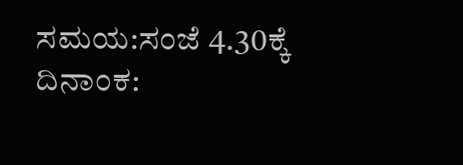ಸಮಯ:ಸಂಜೆ 4.30ಕ್ಕೆ
ದಿನಾಂಕ: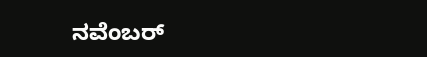ನವೆಂಬರ್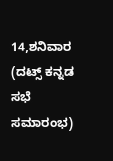14,ಶನಿವಾರ
(ದಟ್ಸ್ ಕನ್ನಡ ಸಭೆ ಸಮಾರಂಭ)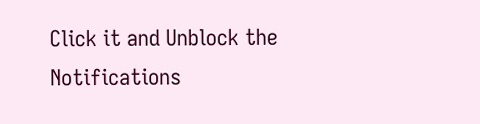Click it and Unblock the Notifications